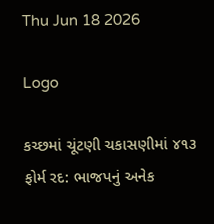Thu Jun 18 2026

Logo

કચ્છમાં ચૂંટણી ચકાસણીમાં ૪૧૩ ફોર્મ રદ: ભાજપનું અનેક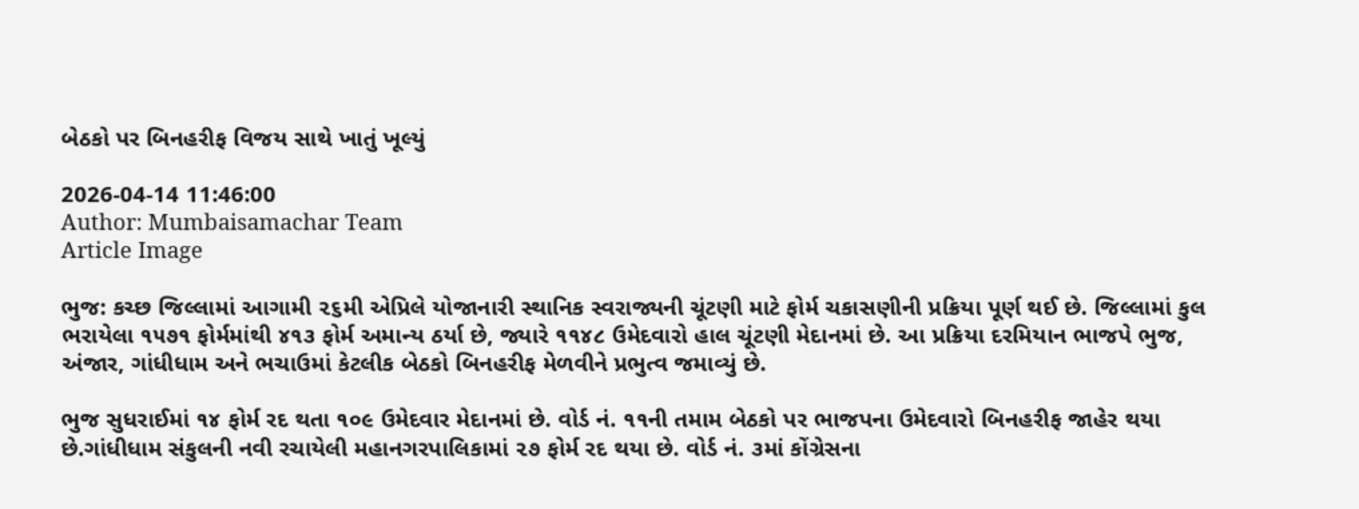બેઠકો પર બિનહરીફ વિજય સાથે ખાતું ખૂલ્યું

2026-04-14 11:46:00
Author: Mumbaisamachar Team
Article Image

ભુજ: કચ્છ જિલ્લામાં આગામી ૨૬મી એપ્રિલે યોજાનારી સ્થાનિક સ્વરાજ્યની ચૂંટણી માટે ફોર્મ ચકાસણીની પ્રક્રિયા પૂર્ણ થઈ છે. જિલ્લામાં કુલ ભરાયેલા ૧૫૭૧ ફોર્મમાંથી ૪૧૩ ફોર્મ અમાન્ય ઠર્યા છે, જ્યારે ૧૧૪૮ ઉમેદવારો હાલ ચૂંટણી મેદાનમાં છે. આ પ્રક્રિયા દરમિયાન ભાજપે ભુજ, અંજાર, ગાંધીધામ અને ભચાઉમાં કેટલીક બેઠકો બિનહરીફ મેળવીને પ્રભુત્વ જમાવ્યું છે.

ભુજ સુધરાઈમાં ૧૪ ફોર્મ રદ થતા ૧૦૯ ઉમેદવાર મેદાનમાં છે. વોર્ડ નં. ૧૧ની તમામ બેઠકો પર ભાજપના ઉમેદવારો બિનહરીફ જાહેર થયા છે.ગાંધીધામ સંકુલની નવી રચાયેલી મહાનગરપાલિકામાં ૨૭ ફોર્મ રદ થયા છે. વોર્ડ નં. ૩માં કોંગ્રેસના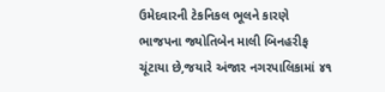ઉમેદવારની ટેકનિકલ ભૂલને કારણે ભાજપના જ્યોતિબેન માલી બિનહરીફ ચૂંટાયા છે,જયારે અંજાર નગરપાલિકામાં ૪૧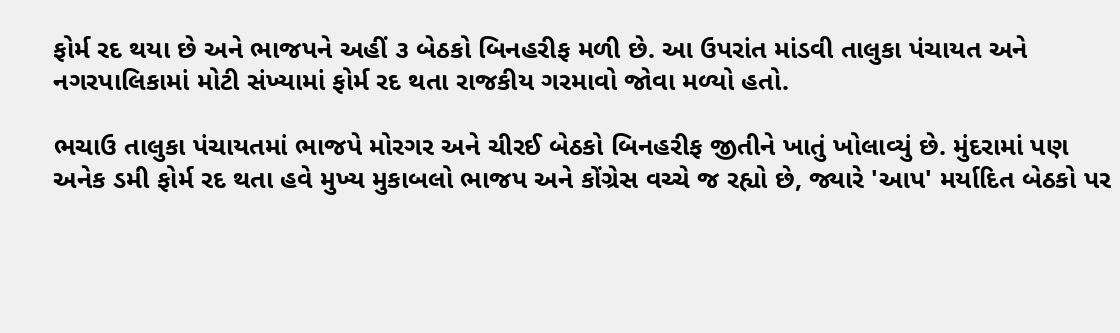ફોર્મ રદ થયા છે અને ભાજપને અહીં ૩ બેઠકો બિનહરીફ મળી છે. આ ઉપરાંત માંડવી તાલુકા પંચાયત અને નગરપાલિકામાં મોટી સંખ્યામાં ફોર્મ રદ થતા રાજકીય ગરમાવો જોવા મળ્યો હતો.

ભચાઉ તાલુકા પંચાયતમાં ભાજપે મોરગર અને ચીરઈ બેઠકો બિનહરીફ જીતીને ખાતું ખોલાવ્યું છે. મુંદરામાં પણ અનેક ડમી ફોર્મ રદ થતા હવે મુખ્ય મુકાબલો ભાજપ અને કોંગ્રેસ વચ્ચે જ રહ્યો છે, જ્યારે 'આપ' મર્યાદિત બેઠકો પર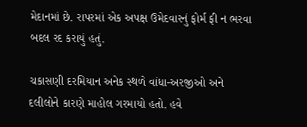મેદાનમાં છે. રાપરમાં એક અપક્ષ ઉમેદવારનું ફોર્મ ફી ન ભરવા બદલ રદ કરાયું હતું.

ચકાસણી દરમિયાન અનેક સ્થળે વાંધા-અરજીઓ અને દલીલોને કારણે માહોલ ગરમાયો હતો. હવે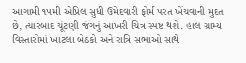આગામી ૧૫મી એપ્રિલ સુધી ઉમેદવારી ફોર્મ પરત ખેંચવાની મુદત છે, ત્યારબાદ ચૂંટણી જંગનું આખરી ચિત્ર સ્પષ્ટ થશે. હાલ ગ્રામ્ય વિસ્તારોમાં ખાટલા બેઠકો અને રાત્રિ સભાઓ સાથે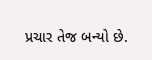પ્રચાર તેજ બન્યો છે.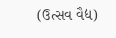(ઉત્સવ વૈદ્ય)